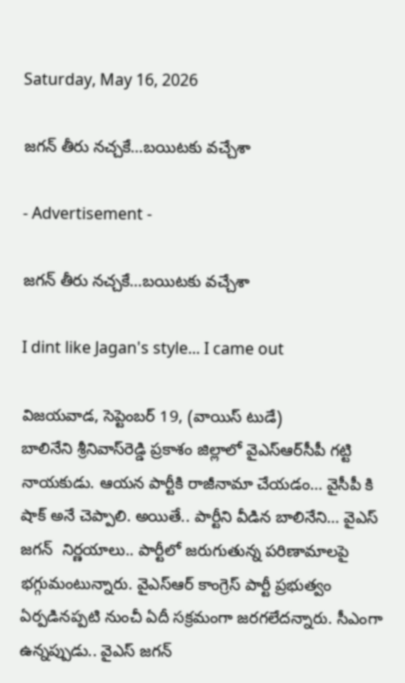Saturday, May 16, 2026

జగన్ తీరు నచ్చకే…బయిటకు వచ్చేశా

- Advertisement -

జగన్ తీరు నచ్చకే…బయిటకు వచ్చేశా

I dint like Jagan's style... I came out

విజయవాడ, సెప్టెంబర్ 19, (వాయిస్ టుడే)
బాలినేని శ్రీనివాస్‌రెడ్డి ప్రకాశం జిల్లాలో వైఎస్‌ఆర్‌సీపీ గట్టి నాయకుడు. ఆయన పార్టీకి రాజీనామా చేయడం… వైసీపీ కి షాక్‌ అనే చెప్పాలి. అయితే.. పార్టీని వీడిన బాలినేని… వైఎస్‌ జగన్‌  నిర్ణయాలు.. పార్టీలో జరుగుతున్న పరిణామాలపై భగ్గుమంటున్నారు. వైఎస్‌ఆర్‌ కాంగ్రెస్‌ పార్టీ ప్రభుత్వం ఏర్పడినప్పటి నుంచీ ఏదీ సక్రమంగా జరగలేదన్నారు. సీఎంగా ఉన్నప్పుడు.. వైఎస్‌ జగన్‌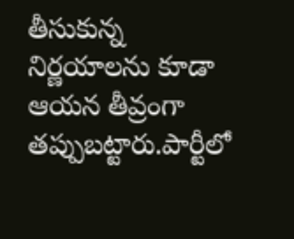తీసుకున్న నిర్ణయాలను కూడా ఆయన తీవ్రంగా తప్పుబట్టారు.పార్టీలో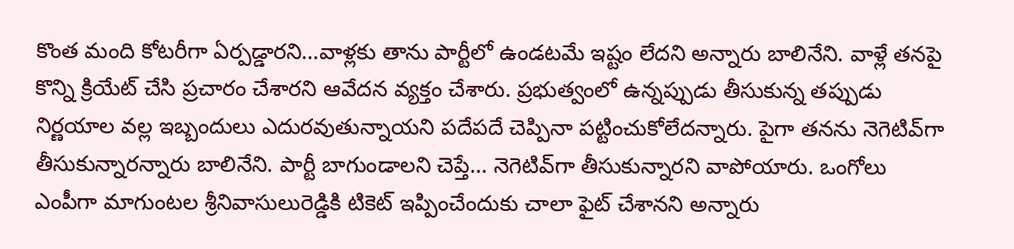కొంత మంది కోటరీగా ఏర్పడ్డారని…వాళ్లకు తాను పార్టీలో ఉండటమే ఇష్టం లేదని అన్నారు బాలినేని. వాళ్లే తనపై కొన్ని క్రియేట్‌ చేసి ప్రచారం చేశారని ఆవేదన వ్యక్తం చేశారు. ప్రభుత్వంలో ఉన్నప్పుడు తీసుకున్న తప్పుడు నిర్ణయాల వల్ల ఇబ్బందులు ఎదురవుతున్నాయని పదేపదే చెప్పినా పట్టించుకోలేదన్నారు. పైగా తనను నెగెటివ్‌గా తీసుకున్నారన్నారు బాలినేని. పార్టీ బాగుండాలని చెప్తే… నెగెటివ్‌గా తీసుకున్నారని వాపోయారు. ఒంగోలు ఎంపీగా మాగుంటల శ్రీనివాసులురెడ్డికి టికెట్‌ ఇప్పించేందుకు చాలా ఫైట్‌ చేశానని అన్నారు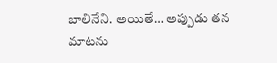బాలినేని. అయితే… అప్పుడు తన మాటను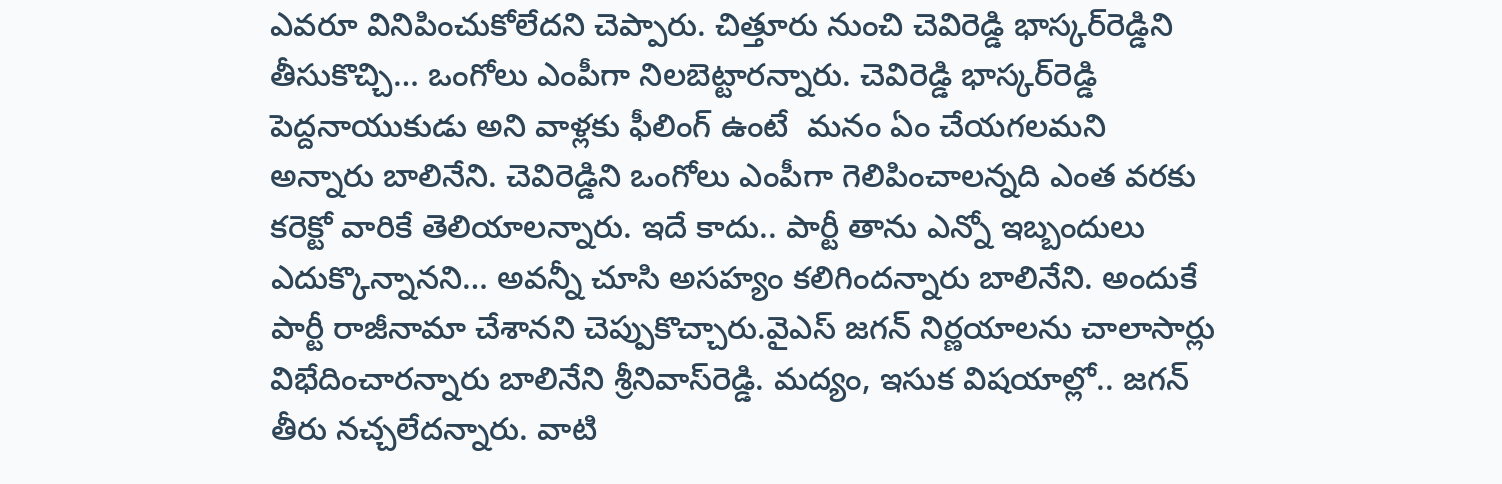ఎవరూ వినిపించుకోలేదని చెప్పారు. చిత్తూరు నుంచి చెవిరెడ్డి భాస్కర్‌రెడ్డిని తీసుకొచ్చి… ఒంగోలు ఎంపీగా నిలబెట్టారన్నారు. చెవిరెడ్డి భాస్కర్‌రెడ్డి పెద్దనాయుకుడు అని వాళ్లకు ఫీలింగ్‌ ఉంటే  మనం ఏం చేయగలమని అన్నారు బాలినేని. చెవిరెడ్డిని ఒంగోలు ఎంపీగా గెలిపించాలన్నది ఎంత వరకు కరెక్టో వారికే తెలియాలన్నారు. ఇదే కాదు.. పార్టీ తాను ఎన్నో ఇబ్బందులు ఎదుక్కొన్నానని… అవన్నీ చూసి అసహ్యం కలిగిందన్నారు బాలినేని. అందుకే పార్టీ రాజీనామా చేశానని చెప్పుకొచ్చారు.వైఎస్‌ జగన్‌ నిర్ణయాలను చాలాసార్లు విభేదించారన్నారు బాలినేని శ్రీనివాస్‌రెడ్డి. మద్యం, ఇసుక విషయాల్లో.. జగన్‌ తీరు నచ్చలేదన్నారు. వాటి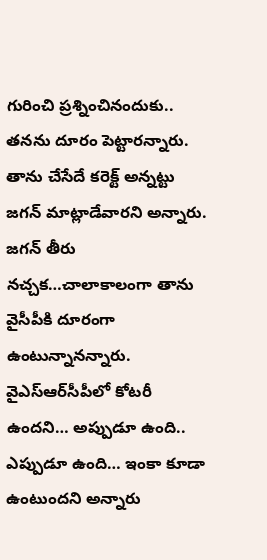గురించి ప్రశ్నించినందుకు.. తనను దూరం పెట్టారన్నారు. తాను చేసేదే కరెక్ట్‌ అన్నట్టు  జగన్‌ మాట్లాడేవారని అన్నారు. జగన్‌ తీరు నచ్చక…చాలాకాలంగా తాను వైసీపీకి దూరంగా ఉంటున్నానన్నారు. వైఎస్‌ఆర్‌సీపీలో కోటరీ ఉందని… అప్పుడూ ఉంది.. ఎప్పుడూ ఉంది… ఇంకా కూడా ఉంటుందని అన్నారు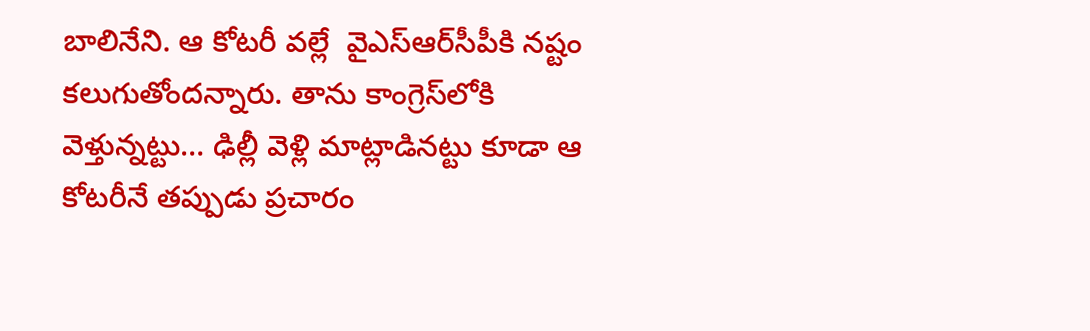బాలినేని. ఆ కోటరీ వల్లే  వైఎస్‌ఆర్‌సీపీకి నష్టం కలుగుతోందన్నారు. తాను కాంగ్రెస్‌లోకి వెళ్తున్నట్టు… ఢిల్లీ వెళ్లి మాట్లాడినట్టు కూడా ఆ కోటరీనే తప్పుడు ప్రచారం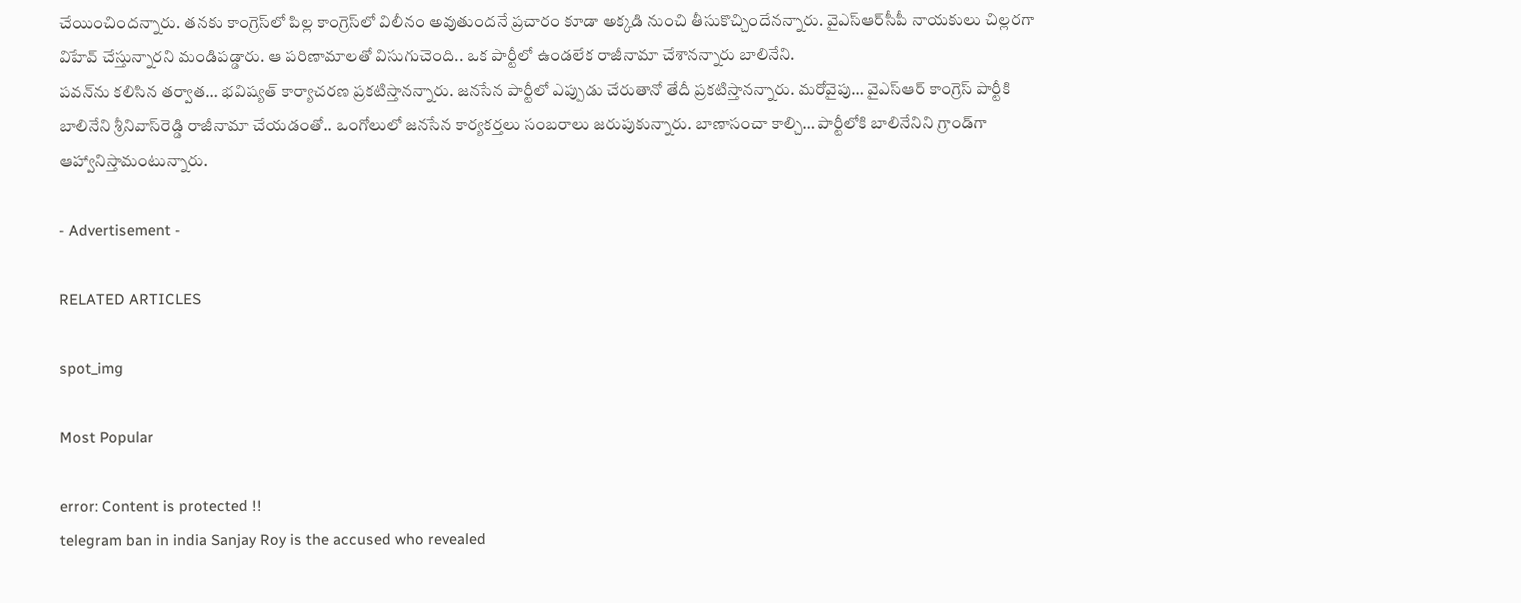చేయించిందన్నారు. తనకు కాంగ్రెస్‌లో పిల్ల కాంగ్రెస్‌లో విలీనం అవుతుందనే ప్రచారం కూడా అక్కడి నుంచి తీసుకొచ్చిందేనన్నారు. వైఎస్‌ఆర్‌సీపీ నాయకులు చిల్లరగా విహేవ్‌ చేస్తున్నారని మండిపడ్డారు. ఆ పరిణామాలతో విసుగుచెంది.. ఒక పార్టీలో ఉండలేక రాజీనామా చేశానన్నారు బాలినేని.
పవన్‌ను కలిసిన తర్వాత… భవిష్యత్‌ కార్యాచరణ ప్రకటిస్తానన్నారు. జనసేన పార్టీలో ఎప్పుడు చేరుతానో తేదీ ప్రకటిస్తానన్నారు. మరోవైపు… వైఎస్‌ఆర్‌ కాంగ్రెస్‌ పార్టీకి బాలినేని శ్రీనివాస్‌రెడ్డి రాజీనామా చేయడంతో.. ఒంగోలులో జనసేన కార్యకర్తలు సంబరాలు జరుపుకున్నారు. బాణాసంచా కాల్చి… పార్టీలోకి బాలినేనిని గ్రాండ్‌గా ఆహ్వానిస్తామంటున్నారు.

- Advertisement -

RELATED ARTICLES

spot_img

Most Popular

error: Content is protected !!
telegram ban in india Sanjay Roy is the accused who revealed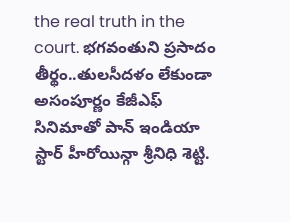the real truth in the court. భగవంతుని ప్రసాదం తీర్థం..తులసీదళం లేకుండా అసంపూర్ణం కేజీఎఫ్ సినిమాతో పాన్ ఇండియా స్టార్ హీరోయిన్గా శ్రీనిధి శెట్టి.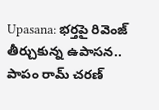Upasana: భర్తపై రివెంజ్ తీర్చుకున్న ఉపాసన.. పాపం రామ్ చరణ్